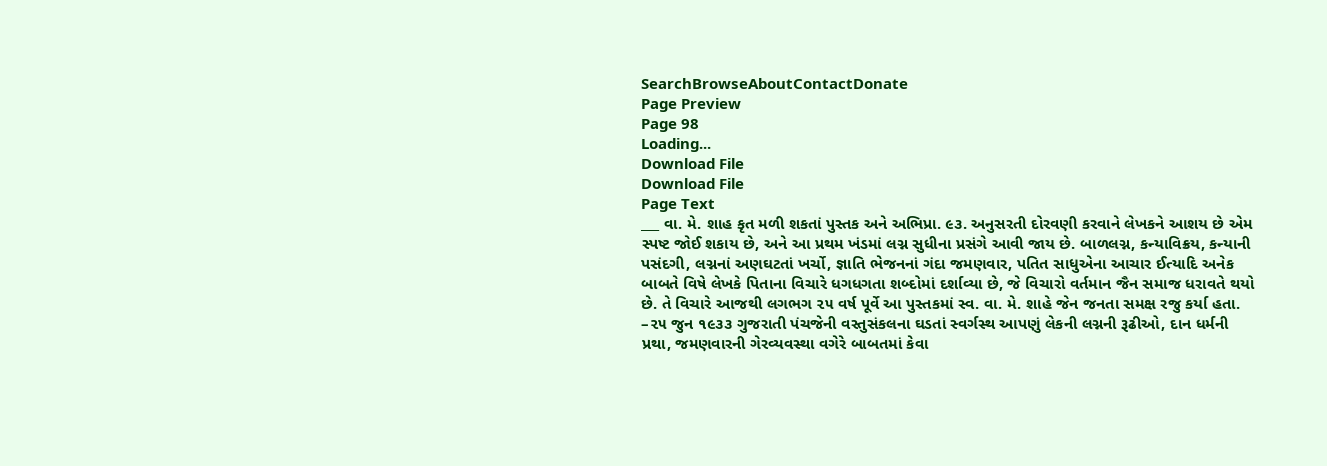SearchBrowseAboutContactDonate
Page Preview
Page 98
Loading...
Download File
Download File
Page Text
___ વા. મે. શાહ કૃત મળી શકતાં પુસ્તક અને અભિપ્રા. ૯૩. અનુસરતી દોરવણી કરવાને લેખકને આશય છે એમ સ્પષ્ટ જોઈ શકાય છે, અને આ પ્રથમ ખંડમાં લગ્ન સુધીના પ્રસંગે આવી જાય છે. બાળલગ્ન, કન્યાવિક્રય, કન્યાની પસંદગી, લગ્નનાં અણઘટતાં ખર્ચો, જ્ઞાતિ ભેજનનાં ગંદા જમણવાર, પતિત સાધુએના આચાર ઈત્યાદિ અનેક બાબતે વિષે લેખકે પિતાના વિચારે ધગધગતા શબ્દોમાં દર્શાવ્યા છે, જે વિચારો વર્તમાન જૈન સમાજ ધરાવતે થયો છે. તે વિચારે આજથી લગભગ ૨૫ વર્ષ પૂર્વે આ પુસ્તકમાં સ્વ. વા. મે. શાહે જેન જનતા સમક્ષ રજુ કર્યા હતા. –૨૫ જુન ૧૯૩૩ ગુજરાતી પંચજેની વસ્તુસંકલના ઘડતાં સ્વર્ગસ્થ આપણું લેકની લગ્નની રૂઢીઓ, દાન ધર્મની પ્રથા, જમણવારની ગેરવ્યવસ્થા વગેરે બાબતમાં કેવા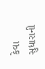કેવા સુધારાની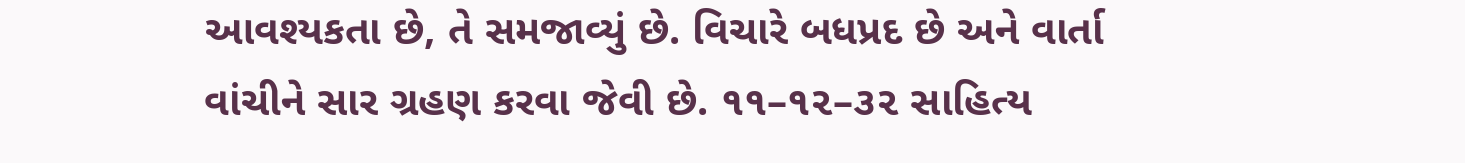આવશ્યકતા છે, તે સમજાવ્યું છે. વિચારે બધપ્રદ છે અને વાર્તા વાંચીને સાર ગ્રહણ કરવા જેવી છે. ૧૧–૧૨–૩૨ સાહિત્ય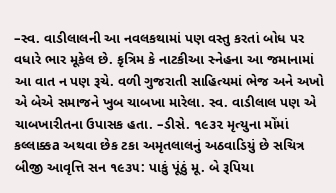–સ્વ. વાડીલાલની આ નવલકથામાં પણ વસ્તુ કરતાં બોધ પર વધારે ભાર મૂકેલ છે. કૃત્રિમ કે નાટકીઆ સ્નેહના આ જમાનામાં આ વાત ન પણ રૂચે. વળી ગુજરાતી સાહિત્યમાં ભેજ અને અખો એ બેએ સમાજને ખુબ ચાબખા મારેલા. સ્વ. વાડીલાલ પણ એ ચાબખારીતના ઉપાસક હતા. –ડીસે. ૧૯૩૨ મૃત્યુના મોંમાં કલ્લાક્કa અથવા છેક ટકા અમૃતલાલનું અઠવાડિયું છે સચિત્ર બીજી આવૃત્તિ સન ૧૯૩૫: પાકું પૂંઠું મૂ. બે રૂપિયા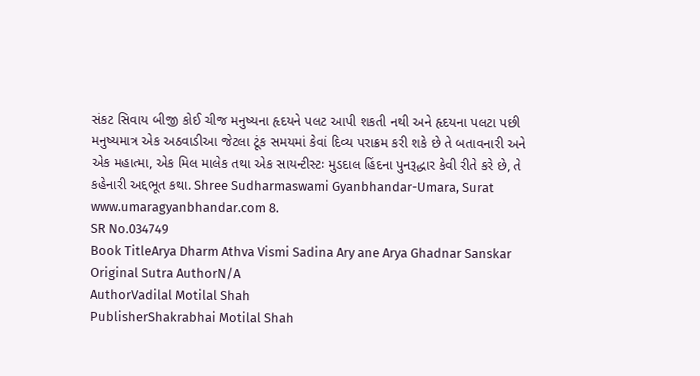સંકટ સિવાય બીજી કોઈ ચીજ મનુષ્યના હૃદયને પલટ આપી શકતી નથી અને હૃદયના પલટા પછી મનુષ્યમાત્ર એક અઠવાડીઆ જેટલા ટૂંક સમયમાં કેવાં દિવ્ય પરાક્રમ કરી શકે છે તે બતાવનારી અને એક મહાત્મા, એક મિલ માલેક તથા એક સાયન્ટીસ્ટઃ મુડદાલ હિંદના પુનરૂદ્ધાર કેવી રીતે કરે છે, તે કહેનારી અદ્દભૂત કથા. Shree Sudharmaswami Gyanbhandar-Umara, Surat www.umaragyanbhandar.com 8.
SR No.034749
Book TitleArya Dharm Athva Vismi Sadina Ary ane Arya Ghadnar Sanskar
Original Sutra AuthorN/A
AuthorVadilal Motilal Shah
PublisherShakrabhai Motilal Shah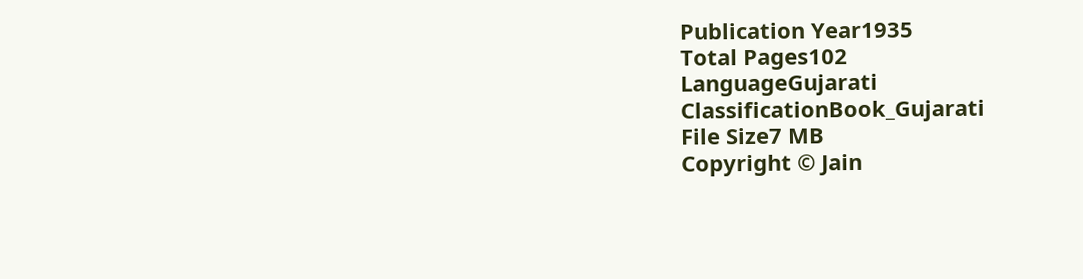Publication Year1935
Total Pages102
LanguageGujarati
ClassificationBook_Gujarati
File Size7 MB
Copyright © Jain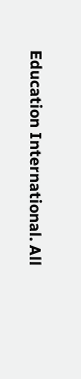Education International. All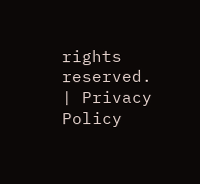rights reserved. | Privacy Policy